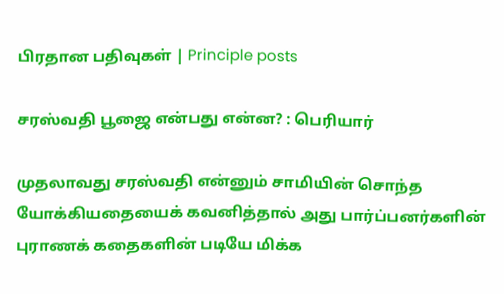பிரதான பதிவுகள் | Principle posts

சரஸ்வதி பூஜை என்பது என்ன? : பெரியார்

முதலாவது சரஸ்வதி என்னும் சாமியின் சொந்த யோக்கியதையைக் கவனித்தால் அது பார்ப்பனர்களின் புராணக் கதைகளின் படியே மிக்க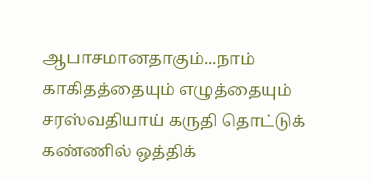ஆபாசமானதாகும்...நாம் காகிதத்தையும் எழுத்தையும் சரஸ்வதியாய் கருதி தொட்டுக் கண்ணில் ஒத்திக்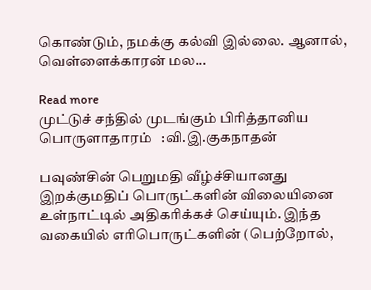கொண்டும், நமக்கு கல்வி இல்லை. ஆனால், வெள்ளைக்காரன் மல...

Read more
முட்டுச் சந்தில் முடங்கும் பிரித்தானிய பொருளாதாரம்   :வி.இ.குகநாதன்

பவுண்சின் பெறுமதி வீழ்ச்சியானது இறக்குமதிப் பொருட்களின் விலையினை உள்நாட்டில் அதிகரிக்கச் செய்யும். இந்த வகையில் எரிபொருட்களின் (பெற்றோல்,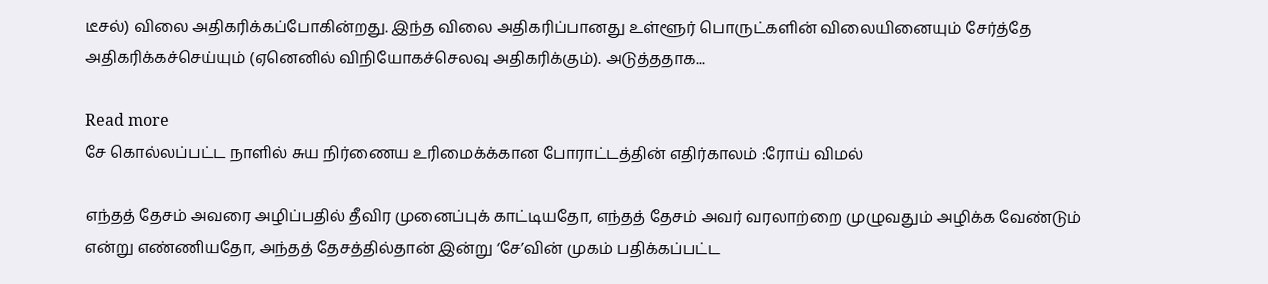டீசல்) விலை அதிகரிக்கப்போகின்றது. இந்த விலை அதிகரிப்பானது உள்ளூர் பொருட்களின் விலையினையும் சேர்த்தே அதிகரிக்கச்செய்யும் (ஏனெனில் விநியோகச்செலவு அதிகரிக்கும்). அடுத்ததாக...

Read more
சே கொல்லப்பட்ட நாளில் சுய நிர்ணைய உரிமைக்க்கான போராட்டத்தின் எதிர்காலம் :ரோய் விமல்

எந்தத் தேசம் அவரை அழிப்பதில் தீவிர முனைப்புக் காட்டியதோ, எந்தத் தேசம் அவர் வரலாற்றை முழுவதும் அழிக்க வேண்டும் என்று எண்ணியதோ, அந்தத் தேசத்தில்தான் இன்று ‘சே’வின் முகம் பதிக்கப்பட்ட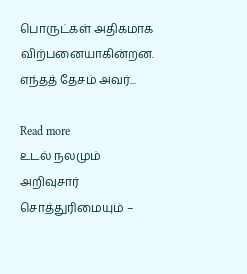பொருட்கள் அதிகமாக விற்பனையாகின்றன. எந்தத் தேசம் அவர்...

Read more
உடல் நலமும் அறிவுசார் சொத்துரிமையும் –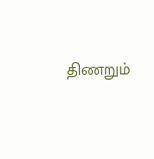திணறும்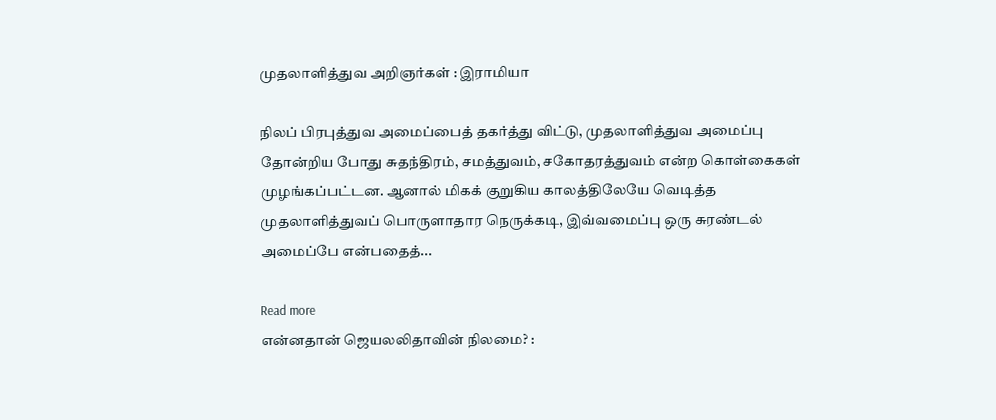முதலாளித்துவ அறிஞர்கள் : இராமியா

நிலப் பிரபுத்துவ அமைப்பைத் தகர்த்து விட்டு, முதலாளித்துவ அமைப்பு தோன்றிய போது சுதந்திரம், சமத்துவம், சகோதரத்துவம் என்ற கொள்கைகள் முழங்கப்பட்டன. ஆனால் மிகக் குறுகிய காலத்திலேயே வெடித்த முதலாளித்துவப் பொருளாதார நெருக்கடி, இவ்வமைப்பு ஒரு சுரண்டல் அமைப்பே என்பதைத்...

Read more
என்னதான் ஜெயலலிதாவின் நிலமை? :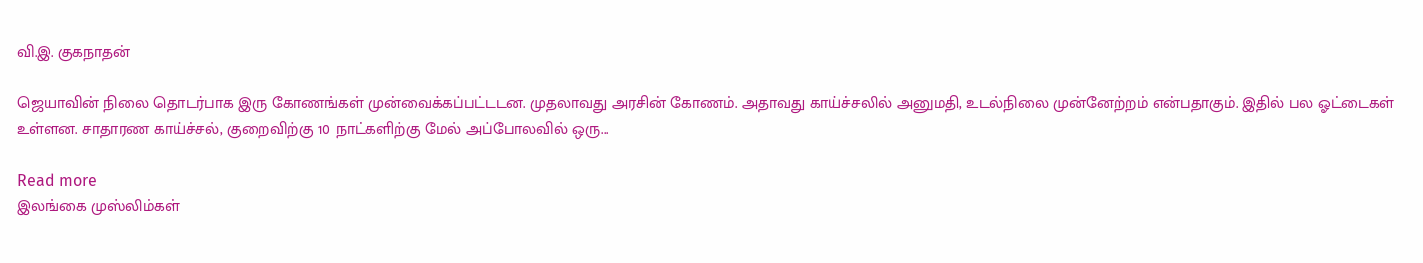வி.இ. குகநாதன்

ஜெயாவின் நிலை தொடர்பாக இரு கோணங்கள் முன்வைக்கப்பட்டடன. முதலாவது அரசின் கோணம். அதாவது காய்ச்சலில் அனுமதி, உடல்நிலை முன்னேற்றம் என்பதாகும். இதில் பல ஓட்டைகள் உள்ளன. சாதாரண காய்ச்சல், குறைவிற்கு 10 நாட்களிற்கு மேல் அப்போலவில் ஒரு...

Read more
இலங்கை முஸ்லிம்கள்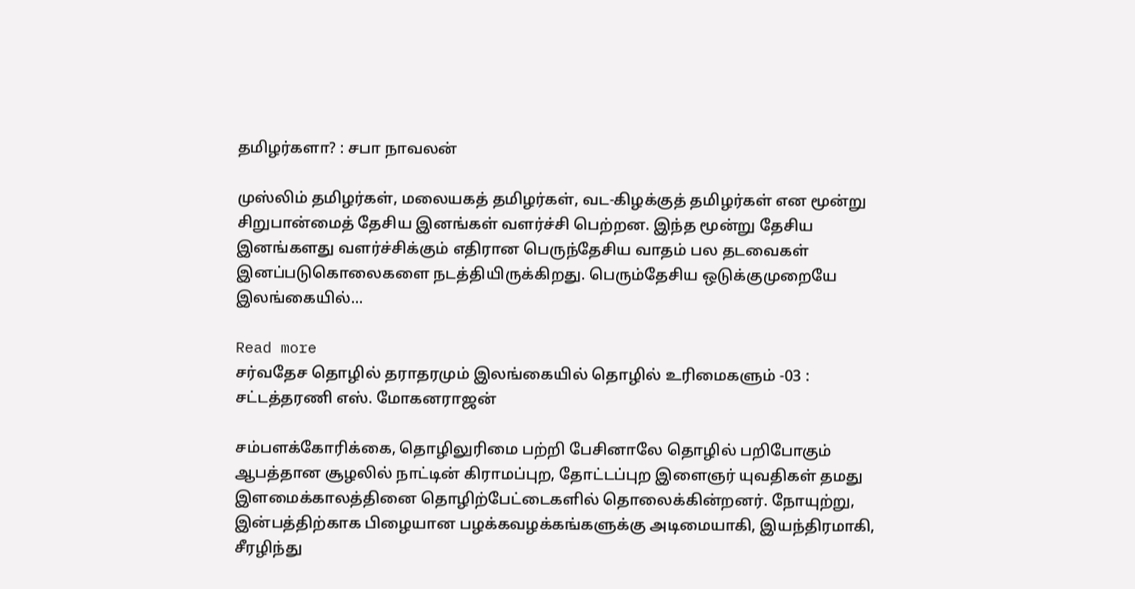தமிழர்களா? : சபா நாவலன்

முஸ்லிம் தமிழர்கள், மலையகத் தமிழர்கள், வட-கிழக்குத் தமிழர்கள் என மூன்று சிறுபான்மைத் தேசிய இனங்கள் வளர்ச்சி பெற்றன. இந்த மூன்று தேசிய இனங்களது வளர்ச்சிக்கும் எதிரான பெருந்தேசிய வாதம் பல தடவைகள் இனப்படுகொலைகளை நடத்தியிருக்கிறது. பெரும்தேசிய ஒடுக்குமுறையே இலங்கையில்...

Read more
சர்வதேச தொழில் தராதரமும் இலங்கையில் தொழில் உரிமைகளும் -03 : சட்டத்தரணி எஸ். மோகனராஜன்

சம்பளக்கோரிக்கை, தொழிலுரிமை பற்றி பேசினாலே தொழில் பறிபோகும் ஆபத்தான சூழலில் நாட்டின் கிராமப்புற, தோட்டப்புற இளைஞர் யுவதிகள் தமது இளமைக்காலத்தினை தொழிற்பேட்டைகளில் தொலைக்கின்றனர். நோயுற்று, இன்பத்திற்காக பிழையான பழக்கவழக்கங்களுக்கு அடிமையாகி, இயந்திரமாகி, சீரழிந்து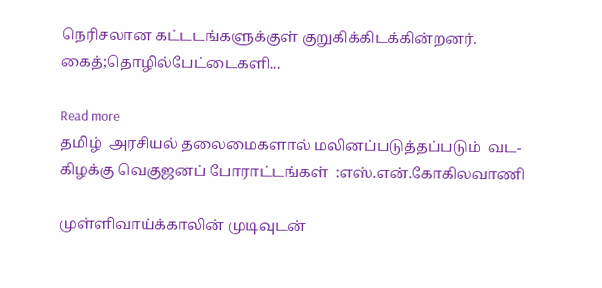நெரிசலான கட்டடங்களுக்குள் குறுகிக்கிடக்கின்றனர். கைத்;தொழில்பேட்டைகளி...

Read more
தமிழ்  அரசியல் தலைமைகளால் மலினப்படுத்தப்படும்  வட-கிழக்கு வெகுஜனப் போராட்டங்கள்  :எஸ்.என்.கோகிலவாணி

முள்ளிவாய்க்காலின் முடிவுடன்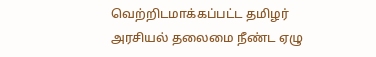வெற்றிடமாக்கப்பட்ட தமிழர் அரசியல் தலைமை நீண்ட ஏழு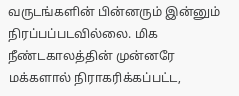வருடங்களின் பின்னரும் இன்னும் நிரப்பப்படவில்லை. மிக நீண்டகாலத்தின் முன்னரே மக்களால் நிராகரிக்கப்பட்ட,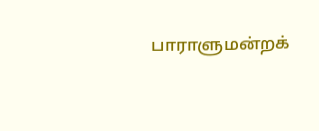பாராளுமன்றக்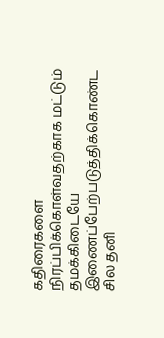கதிரைகளை நிரப்பிக்கொள்வதற்காக மட்டும் தமக்கிடையே இணைப்பேற்படுத்திக்கொண்ட சில தனி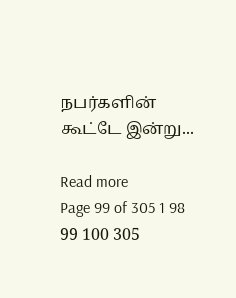நபர்களின் கூட்டே இன்று...

Read more
Page 99 of 305 1 98 99 100 305